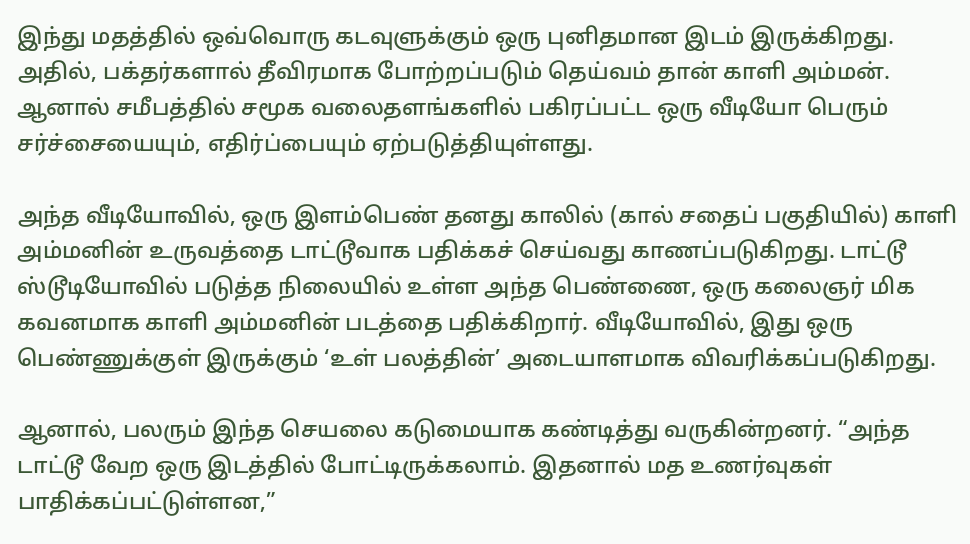இந்து மதத்தில் ஒவ்வொரு கடவுளுக்கும் ஒரு புனிதமான இடம் இருக்கிறது. அதில், பக்தர்களால் தீவிரமாக போற்றப்படும் தெய்வம் தான் காளி அம்மன். ஆனால் சமீபத்தில் சமூக வலைதளங்களில் பகிரப்பட்ட ஒரு வீடியோ பெரும் சர்ச்சையையும், எதிர்ப்பையும் ஏற்படுத்தியுள்ளது.

அந்த வீடியோவில், ஒரு இளம்பெண் தனது காலில் (கால் சதைப் பகுதியில்) காளி அம்மனின் உருவத்தை டாட்டூவாக பதிக்கச் செய்வது காணப்படுகிறது. டாட்டூ ஸ்டூடியோவில் படுத்த நிலையில் உள்ள அந்த பெண்ணை, ஒரு கலைஞர் மிக கவனமாக காளி அம்மனின் படத்தை பதிக்கிறார். வீடியோவில், இது ஒரு பெண்ணுக்குள் இருக்கும் ‘உள் பலத்தின்’ அடையாளமாக விவரிக்கப்படுகிறது.

ஆனால், பலரும் இந்த செயலை கடுமையாக கண்டித்து வருகின்றனர். “அந்த டாட்டூ வேற ஒரு இடத்தில் போட்டிருக்கலாம். இதனால் மத உணர்வுகள் பாதிக்கப்பட்டுள்ளன,”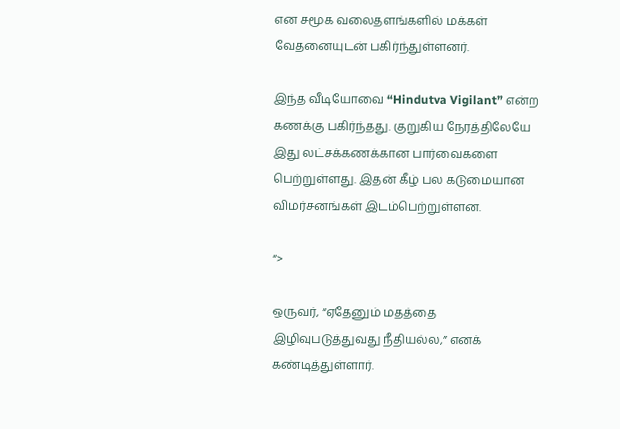என சமூக வலைதளங்களில் மக்கள் வேதனையுடன் பகிர்ந்துள்ளனர்.

இந்த வீடியோவை “Hindutva Vigilant” என்ற கணக்கு பகிர்ந்தது. குறுகிய நேரத்திலேயே இது லட்சக்கணக்கான பார்வைகளை பெற்றுள்ளது. இதன் கீழ் பல கடுமையான விமர்சனங்கள் இடம்பெற்றுள்ளன.

“>

ஒருவர், “ஏதேனும் மதத்தை இழிவுபடுத்துவது நீதியல்ல,” எனக் கண்டித்துள்ளார்.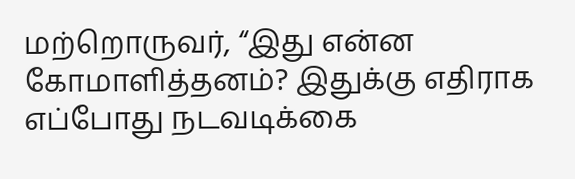மற்றொருவர், “இது என்ன கோமாளித்தனம்? இதுக்கு எதிராக எப்போது நடவடிக்கை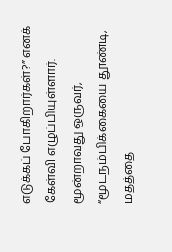எடுக்கப் போகிறார்கள்?” எனக் கேள்வி எழுப்பியுள்ளார்.  மூன்றாவது ஒருவர், “மூடநம்பிக்கையை தூண்டி, மதத்தை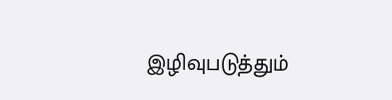இழிவுபடுத்தும்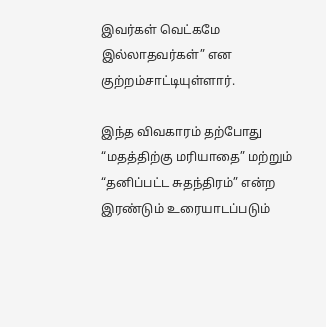இவர்கள் வெட்கமே இல்லாதவர்கள்” என குற்றம்சாட்டியுள்ளார்.

இந்த விவகாரம் தற்போது “மதத்திற்கு மரியாதை” மற்றும் “தனிப்பட்ட சுதந்திரம்” என்ற இரண்டும் உரையாடப்படும்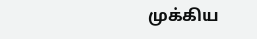முக்கிய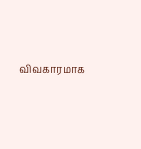விவகாரமாக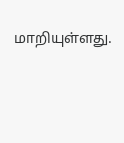மாறியுள்ளது.